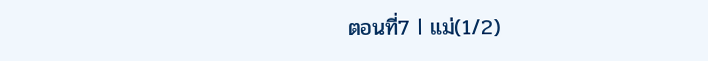ตอนที่7 l แม่(1/2)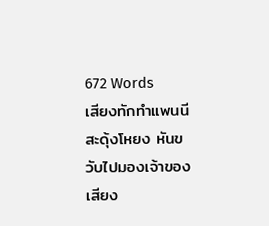672 Words
เสียงทักทำแพนนีสะดุ้งโหยง หันขวับไปมองเจ้าของเสียง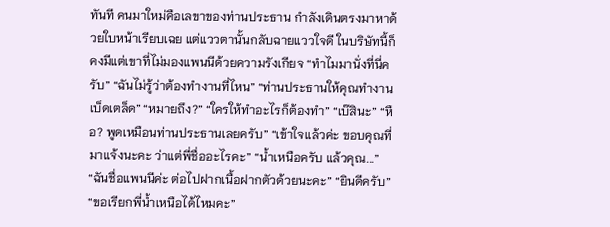ทันที คนมาใหม่คือเลขาของท่านประธาน กำลังเดินตรงมาหาด้วยใบหน้าเรียบเฉย แต่แววตานั้นกลับฉายแววใจดี ในบริษัทนี้ก็คงมีแต่เขาที่ไม่มองแพนนีด้วยความรังเกียจ “ทำไมมานั่งที่นี่ครับ” “ฉันไม่รู้ว่าต้องทำงานที่ไหน” “ท่านประธานให้คุณทำงานเบ็ดเตล็ด” “หมายถึง?” “ใครให้ทำอะไรก็ต้องทำ” “เบ๊สินะ” “หือ? พูดเหมือนท่านประธานเลยครับ” “เข้าใจแล้วค่ะ ขอบคุณที่มาแจ้งนะคะ ว่าแต่พี่ชื่ออะไรคะ” “น้ำเหนือครับ แล้วคุณ...” “ฉันชื่อแพนนีค่ะ ต่อไปฝากเนื้อฝากตัวด้วยนะคะ” “ยินดีครับ” “ขอเรียกพี่น้ำเหนือได้ไหมคะ”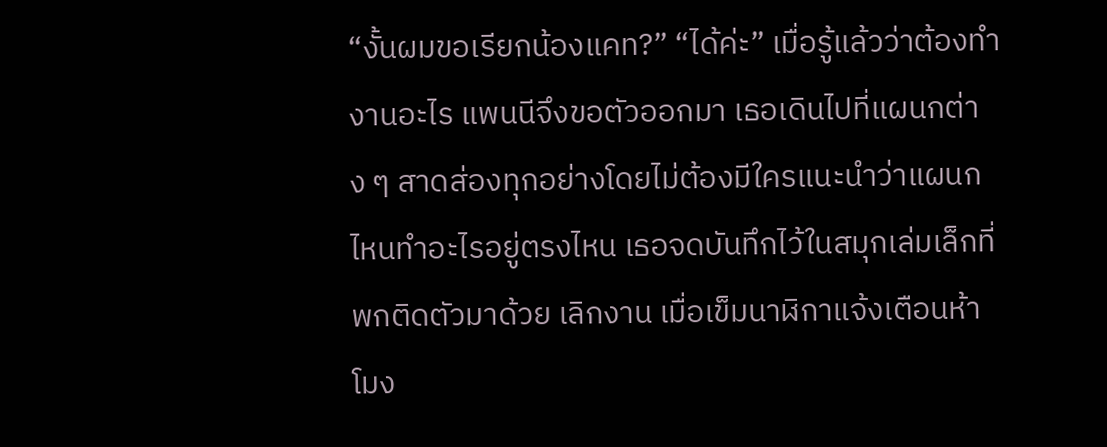“งั้นผมขอเรียกน้องแคท?” “ได้ค่ะ” เมื่อรู้แล้วว่าต้องทำงานอะไร แพนนีจึงขอตัวออกมา เธอเดินไปที่แผนกต่าง ๆ สาดส่องทุกอย่างโดยไม่ต้องมีใครแนะนำว่าแผนกไหนทำอะไรอยู่ตรงไหน เธอจดบันทึกไว้ในสมุกเล่มเล็กที่พกติดตัวมาด้วย เลิกงาน เมื่อเข็มนาฬิกาแจ้งเตือนห้าโมง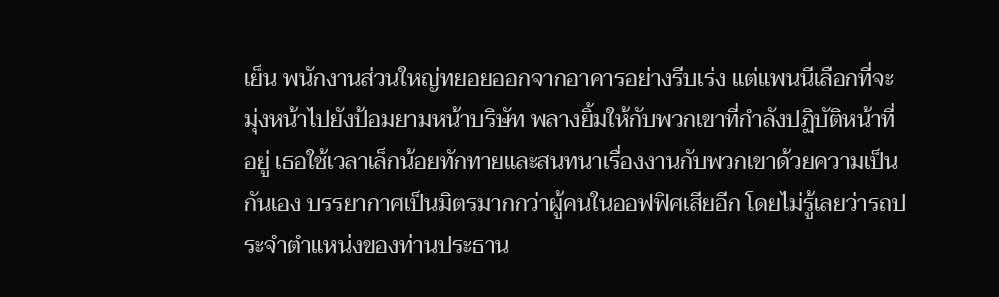เย็น พนักงานส่วนใหญ่ทยอยออกจากอาคารอย่างรีบเร่ง แต่แพนนีเลือกที่จะมุ่งหน้าไปยังป้อมยามหน้าบริษัท พลางยิ้มให้กับพวกเขาที่กำลังปฏิบัติหน้าที่อยู่ เธอใช้เวลาเล็กน้อยทักทายและสนทนาเรื่องงานกับพวกเขาด้วยความเป็นกันเอง บรรยากาศเป็นมิตรมากกว่าผู้คนในออฟฟิศเสียอีก โดยไม่รู้เลยว่ารถประจำตำแหน่งของท่านประธาน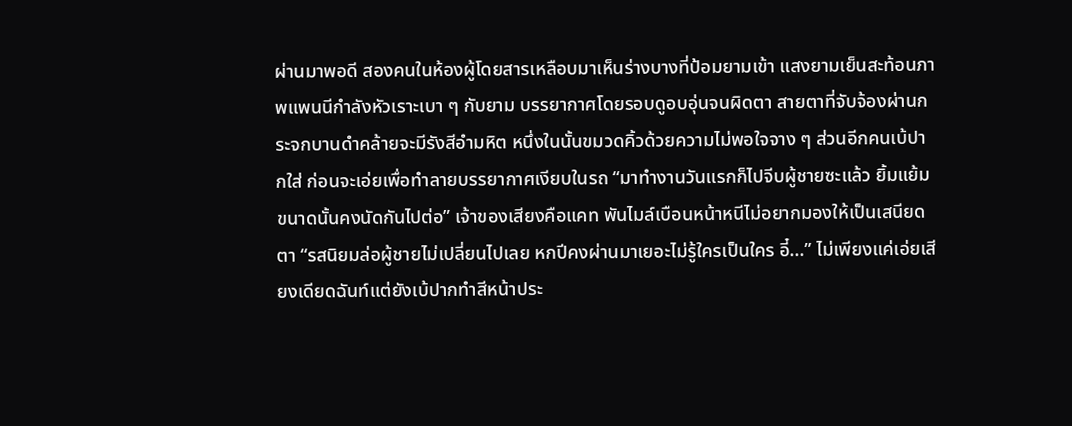ผ่านมาพอดี สองคนในห้องผู้โดยสารเหลือบมาเห็นร่างบางที่ป้อมยามเข้า แสงยามเย็นสะท้อนภาพแพนนีกำลังหัวเราะเบา ๆ กับยาม บรรยากาศโดยรอบดูอบอุ่นจนผิดตา สายตาที่จับจ้องผ่านกระจกบานดำคล้ายจะมีรังสีอำมหิต หนึ่งในนั้นขมวดคิ้วด้วยความไม่พอใจจาง ๆ ส่วนอีกคนเบ้ปากใส่ ก่อนจะเอ่ยเพื่อทำลายบรรยากาศเงียบในรถ “มาทำงานวันแรกก็ไปจีบผู้ชายซะแล้ว ยิ้มแย้มขนาดนั้นคงนัดกันไปต่อ” เจ้าของเสียงคือแคท พันไมล์เบือนหน้าหนีไม่อยากมองให้เป็นเสนียดตา “รสนิยมล่อผู้ชายไม่เปลี่ยนไปเลย หกปีคงผ่านมาเยอะไม่รู้ใครเป็นใคร อี๋...” ไม่เพียงแค่เอ่ยเสียงเดียดฉันท์แต่ยังเบ้ปากทำสีหน้าประ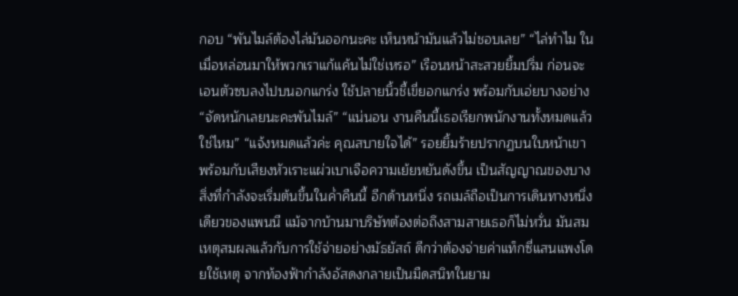กอบ “พันไมล์ต้องไล่มันออกนะคะ เห็นหน้ามันแล้วไม่ชอบเลย” “ไล่ทำไม ในเมื่อหล่อนมาให้พวกเราแก้แค้นไม่ใช่เหรอ” เรือนหน้าสะสวยยิ้มปริ่ม ก่อนจะเอนตัวซบลงไปบนอกแกร่ง ใช้ปลายนิ้วชี้เขี่ยอกแกร่ง พร้อมกับเอ่ยบางอย่าง “จัดหนักเลยนะคะพันไมล์” “แน่นอน งานคืนนี้เธอเรียกพนักงานทั้งหมดแล้วใช่ไหม” “แจ้งหมดแล้วค่ะ คุณสบายใจได้” รอยยิ้มร้ายปรากฏบนใบหน้าเขา พร้อมกับเสียงหัวเราะแผ่วเบาเจือความเย้ยหยันดังขึ้น เป็นสัญญาณของบางสิ่งที่กำลังจะเริ่มต้นขึ้นในค่ำคืนนี้ อีกด้านหนึ่ง รถเมล์ถือเป็นการเดินทางหนึ่งเดียวของแพนนี แม้จากบ้านมาบริษัทต้องต่อถึงสามสายเธอก็ไม่หวั่น มันสมเหตุสมผลแล้วกับการใช้จ่ายอย่างมัธยัสถ์ ดีกว่าต้องจ่ายค่าแท็กซี่แสนแพงโดยใช้เหตุ จากท้องฟ้ากำลังอัสดงกลายเป็นมืดสนิทในยาม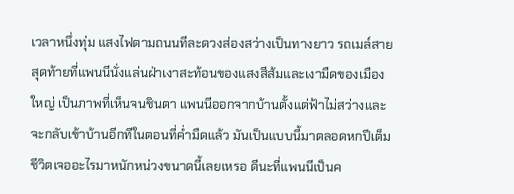เวลาหนึ่งทุ่ม แสงไฟตามถนนทีละดวงส่องสว่างเป็นทางยาว รถเมล์สายสุดท้ายที่แพนนีนั่งแล่นฝ่าเงาสะท้อนของแสงสีส้มและเงามืดของเมืองใหญ่ เป็นภาพที่เห็นจนชินตา แพนนีออกจากบ้านตั้งแต่ฟ้าไม่สว่างและจะกลับเข้าบ้านอีกทีในตอนที่ค่ำมืดแล้ว มันเป็นแบบนี้มาตลอดหกปีเต็ม ชีวิตเจออะไรมาหนักหน่วงขนาดนี้เลยเหรอ ดีนะที่แพนนีเป็นค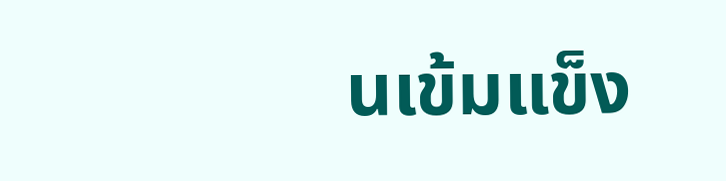นเข้มแข็ง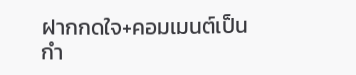ฝากกดใจ+คอมเมนต์เป็นกำ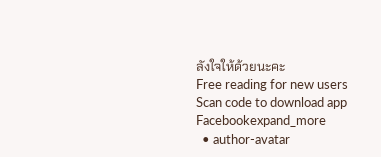ลังใจให้ด้วยนะคะ
Free reading for new users
Scan code to download app
Facebookexpand_more
  • author-avatar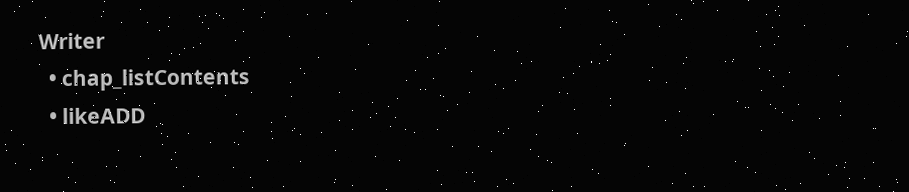Writer
  • chap_listContents
  • likeADD